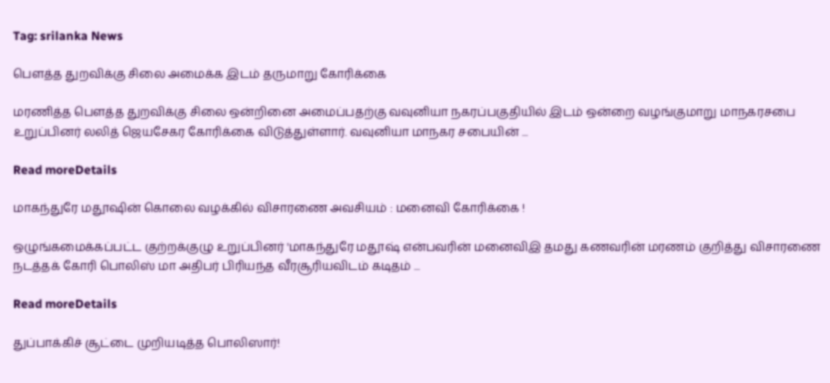Tag: srilanka News

பௌத்த துறவிக்கு சிலை அமைக்க இடம் தருமாறு கோரிக்கை

மரணித்த பௌத்த துறவிக்கு சிலை ஒன்றினை அமைப்பதற்கு வவுனியா நகரப்பகுதியில் இடம் ஒன்றை வழங்குமாறு மாநகரசபை உறுப்பினர் லலித் ஜெயசேகர கோரிக்கை விடுத்துள்ளார். வவுனியா மாநகர சபையின் ...

Read moreDetails

மாகந்துரே மதூஷின் கொலை வழக்கில் விசாரணை அவசியம் : மனைவி கோரிக்கை !

ஒழுங்கமைக்கப்பட்ட குற்றக்குழு உறுப்பினர் 'மாகந்துரே மதூஷ் என்பவரின் மனைவிஇ தமது கணவரின் மரணம் குறித்து விசாரணை நடத்தக் கோரி பொலிஸ் மா அதிபர் பிரியந்த வீரசூரியவிடம் கடிதம் ...

Read moreDetails

துப்பாக்கிச் சூட்டை முறியடித்த பொலிஸார்!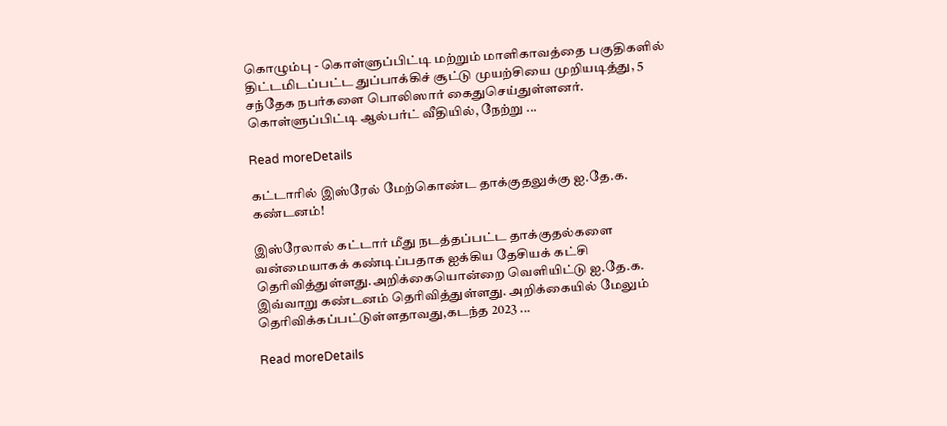கொழும்பு - கொள்ளுப்பிட்டி மற்றும் மாளிகாவத்தை பகுதிகளில் திட்டமிடப்பட்ட துப்பாக்கிச் சூட்டு முயற்சியை முறியடித்து, 5 சந்தேக நபர்களை பொலிஸார் கைதுசெய்துள்ளனர். கொள்ளுப்பிட்டி ஆல்பர்ட் வீதியில், நேற்று ...

Read moreDetails

கட்டாரில் இஸ்ரேல் மேற்கொண்ட தாக்குதலுக்கு ஐ.தே.க. கண்டனம்!

இஸ்ரேலால் கட்டார் மீது நடத்தப்பட்ட தாக்குதல்களை வன்மையாகக் கண்டிப்பதாக ஐக்கிய தேசியக் கட்சி தெரிவித்துள்ளது.அறிக்கையொன்றை வெளியிட்டு ஐ.தே.க. இவ்வாறு கண்டனம் தெரிவித்துள்ளது. அறிக்கையில் மேலும் தெரிவிக்கப்பட்டுள்ளதாவது,கடந்த 2023 ...

Read moreDetails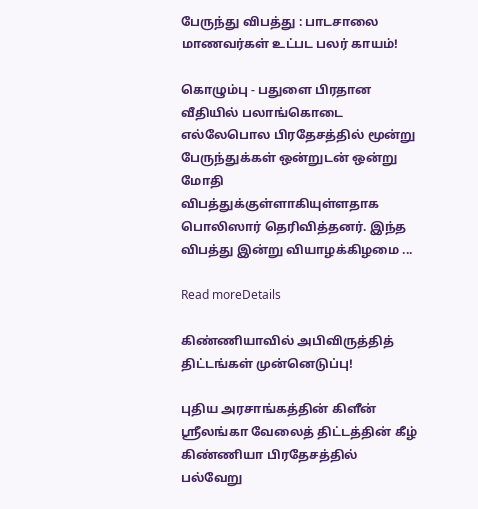பேருந்து விபத்து : பாடசாலை மாணவர்கள் உட்பட பலர் காயம்!

கொழும்பு - பதுளை பிரதான வீதியில் பலாங்கொடை எல்லேபொல பிரதேசத்தில் மூன்று பேருந்துக்கள் ஒன்றுடன் ஒன்று மோதி விபத்துக்குள்ளாகியுள்ளதாக பொலிஸார் தெரிவித்தனர். இந்த விபத்து இன்று வியாழக்கிழமை ...

Read moreDetails

கிண்ணியாவில் அபிவிருத்தித் திட்டங்கள் முன்னெடுப்பு!

புதிய அரசாங்கத்தின் கிளீன் ஸ்ரீலங்கா வேலைத் திட்டத்தின் கீழ் கிண்ணியா பிரதேசத்தில் பல்வேறு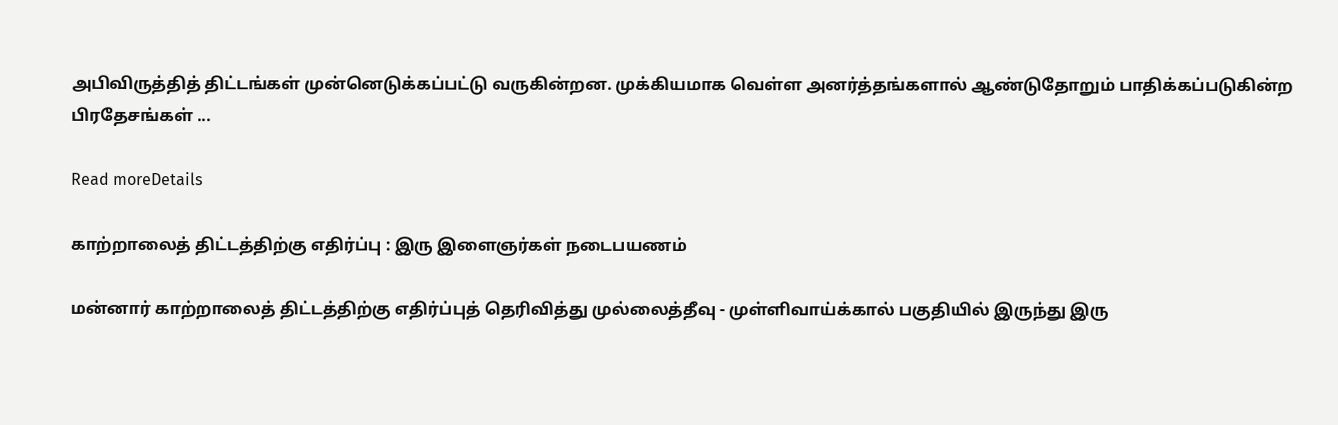அபிவிருத்தித் திட்டங்கள் முன்னெடுக்கப்பட்டு வருகின்றன. முக்கியமாக வெள்ள அனர்த்தங்களால் ஆண்டுதோறும் பாதிக்கப்படுகின்ற பிரதேசங்கள் ...

Read moreDetails

காற்றாலைத் திட்டத்திற்கு எதிர்ப்பு : இரு இளைஞர்கள் நடைபயணம்

மன்னார் காற்றாலைத் திட்டத்திற்கு எதிர்ப்புத் தெரிவித்து முல்லைத்தீவு - முள்ளிவாய்க்கால் பகுதியில் இருந்து இரு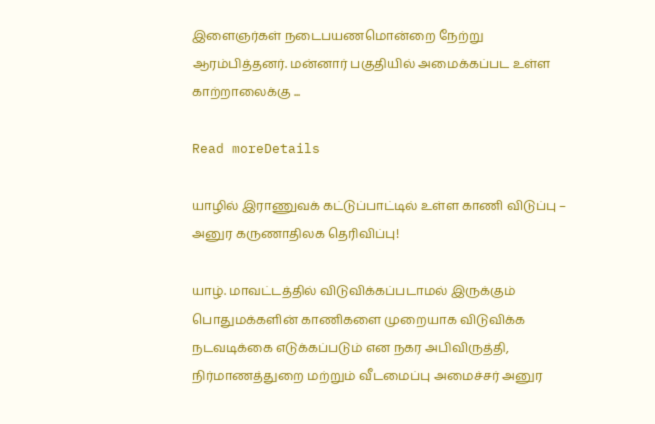இளைஞர்கள் நடைபயணமொன்றை நேற்று ஆரம்பித்தனர். மன்னார் பகுதியில் அமைக்கப்பட உள்ள காற்றாலைக்கு ...

Read moreDetails

யாழில் இராணுவக் கட்டுப்பாட்டில் உள்ள காணி விடுப்பு – அனுர கருணாதிலக தெரிவிப்பு!

யாழ். மாவட்டத்தில் விடுவிக்கப்படாமல் இருக்கும் பொதுமக்களின் காணிகளை முறையாக விடுவிக்க நடவடிக்கை எடுக்கப்படும் என நகர அபிவிருத்தி, நிர்மாணத்துறை மற்றும் வீடமைப்பு அமைச்சர் அனுர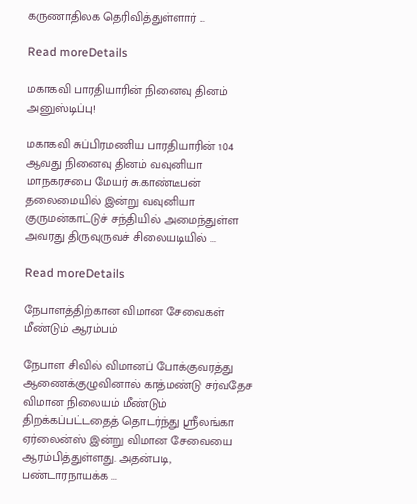கருணாதிலக தெரிவித்துள்ளார் ...

Read moreDetails

மகாகவி பாரதியாரின் நினைவு தினம் அனுஸ்டிப்பு!

மகாகவி சுப்பிரமணிய பாரதியாரின் 104 ஆவது நினைவு தினம் வவுனியா மாநகரசபை மேயர் சு.காண்டீபன் தலைமையில் இன்று வவுனியா குருமன்காட்டுச் சந்தியில் அமைந்துள்ள அவரது திருவுருவச் சிலையடியில் ...

Read moreDetails

நேபாளத்திற்கான விமான சேவைகள் மீண்டும் ஆரம்பம்

நேபாள சிவில் விமானப் போக்குவரத்து ஆணைக்குழுவினால் காத்மண்டு சர்வதேச விமான நிலையம் மீண்டும் திறக்கப்பட்டதைத் தொடர்ந்து ஸ்ரீலங்கா ஏர்லைன்ஸ் இன்று விமான சேவையை ஆரம்பித்துள்ளது. அதன்படி, பண்டாரநாயக்க ...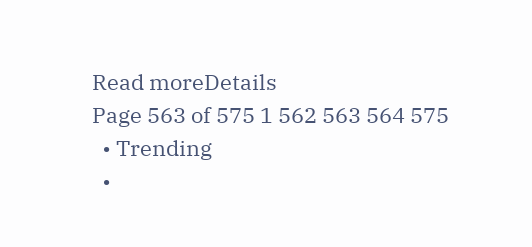Read moreDetails
Page 563 of 575 1 562 563 564 575
  • Trending
  •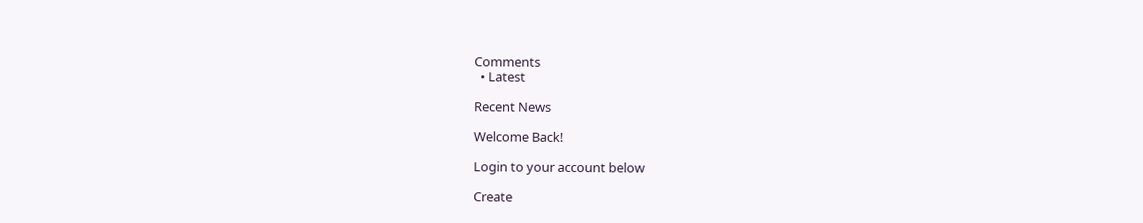Comments
  • Latest

Recent News

Welcome Back!

Login to your account below

Create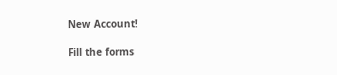New Account!

Fill the forms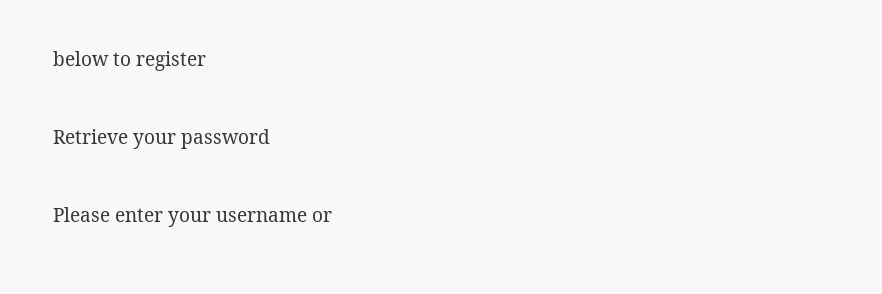below to register

Retrieve your password

Please enter your username or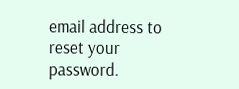email address to reset your password.